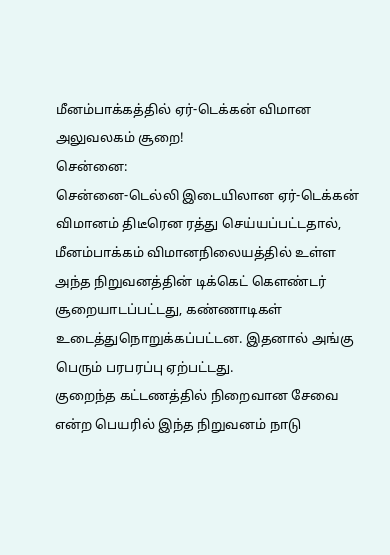மீனம்பாக்கத்தில் ஏர்-டெக்கன் விமான அலுவலகம் சூறை!
சென்னை:
சென்னை-டெல்லி இடையிலான ஏர்-டெக்கன் விமானம் திடீரென ரத்து செய்யப்பட்டதால், மீனம்பாக்கம் விமானநிலையத்தில் உள்ள அந்த நிறுவனத்தின் டிக்கெட் கெளண்டர் சூறையாடப்பட்டது, கண்ணாடிகள் உடைத்துநொறுக்கப்பட்டன. இதனால் அங்கு பெரும் பரபரப்பு ஏற்பட்டது.
குறைந்த கட்டணத்தில் நிறைவான சேவை என்ற பெயரில் இந்த நிறுவனம் நாடு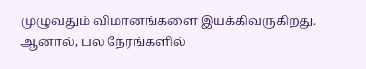முழுவதும் விமானங்களை இயக்கிவருகிறது. ஆனால், பல நேரங்களில்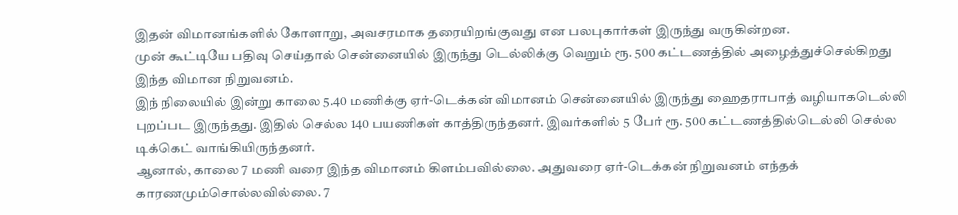இதன் விமானங்களில் கோளாறு, அவசரமாக தரையிறங்குவது என பலபுகார்கள் இருந்து வருகின்றன.
முன் கூட்டியே பதிவு செய்தால் சென்னையில் இருந்து டெல்லிக்கு வெறும் ரூ. 500 கட்டணத்தில் அழைத்துச்செல்கிறது இந்த விமான நிறுவனம்.
இந் நிலையில் இன்று காலை 5.40 மணிக்கு ஏர்-டெக்கன் விமானம் சென்னையில் இருந்து ஹைதராபாத் வழியாகடெல்லி புறப்பட இருந்தது. இதில் செல்ல 140 பயணிகள் காத்திருந்தனர். இவர்களில் 5 பேர் ரூ. 500 கட்டணத்தில்டெல்லி செல்ல டிக்கெட் வாங்கியிருந்தனர்.
ஆனால், காலை 7 மணி வரை இந்த விமானம் கிளம்பவில்லை. அதுவரை ஏர்-டெக்கன் நிறுவனம் எந்தக் காரணமும்சொல்லவில்லை. 7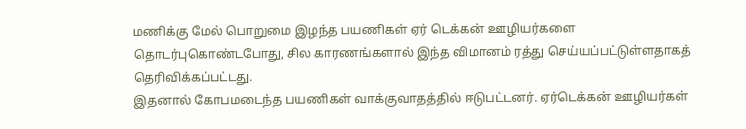மணிக்கு மேல் பொறுமை இழந்த பயணிகள் ஏர் டெக்கன் ஊழியர்களை தொடர்புகொண்டபோது, சில காரணங்களால் இந்த விமானம் ரத்து செய்யப்பட்டுள்ளதாகத் தெரிவிக்கப்பட்டது.
இதனால் கோபமடைந்த பயணிகள் வாக்குவாதத்தில் ஈடுபட்டனர். ஏர்டெக்கன் ஊழியர்கள்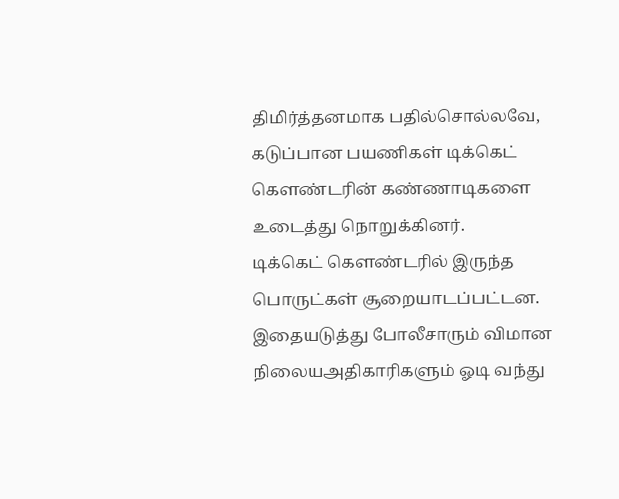திமிர்த்தனமாக பதில்சொல்லவே, கடுப்பான பயணிகள் டிக்கெட் கெளண்டரின் கண்ணாடிகளை உடைத்து நொறுக்கினர்.
டிக்கெட் கெளண்டரில் இருந்த பொருட்கள் சூறையாடப்பட்டன. இதையடுத்து போலீசாரும் விமான நிலையஅதிகாரிகளும் ஓடி வந்து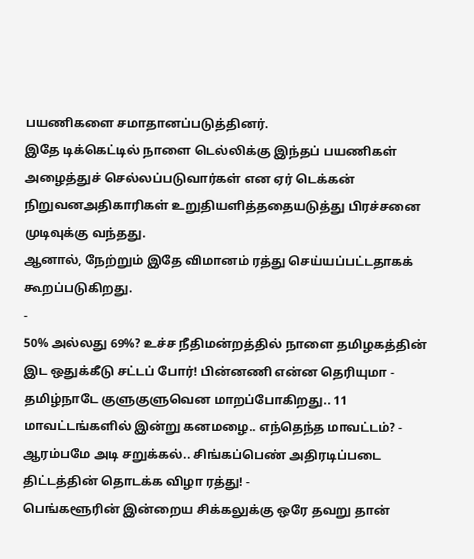பயணிகளை சமாதானப்படுத்தினர்.
இதே டிக்கெட்டில் நாளை டெல்லிக்கு இந்தப் பயணிகள் அழைத்துச் செல்லப்படுவார்கள் என ஏர் டெக்கன் நிறுவனஅதிகாரிகள் உறுதியளித்ததையடுத்து பிரச்சனை முடிவுக்கு வந்தது.
ஆனால், நேற்றும் இதே விமானம் ரத்து செய்யப்பட்டதாகக் கூறப்படுகிறது.
-
50% அல்லது 69%? உச்ச நீதிமன்றத்தில் நாளை தமிழகத்தின் இட ஒதுக்கீடு சட்டப் போர்! பின்னணி என்ன தெரியுமா -
தமிழ்நாடே குளுகுளுவென மாறப்போகிறது.. 11 மாவட்டங்களில் இன்று கனமழை.. எந்தெந்த மாவட்டம்? -
ஆரம்பமே அடி சறுக்கல்.. சிங்கப்பெண் அதிரடிப்படை திட்டத்தின் தொடக்க விழா ரத்து! -
பெங்களூரின் இன்றைய சிக்கலுக்கு ஒரே தவறு தான்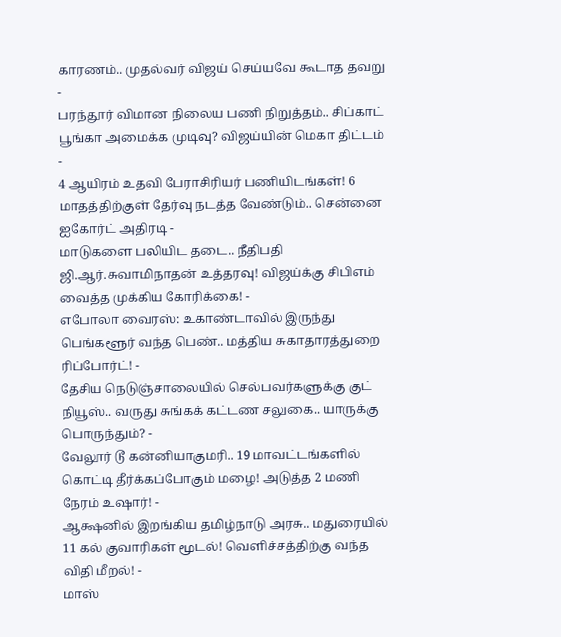காரணம்.. முதல்வர் விஜய் செய்யவே கூடாத தவறு -
பரந்தூர் விமான நிலைய பணி நிறுத்தம்.. சிப்காட் பூங்கா அமைக்க முடிவு? விஜய்யின் மெகா திட்டம் -
4 ஆயிரம் உதவி பேராசிரியர் பணியிடங்கள்! 6 மாதத்திற்குள் தேர்வு நடத்த வேண்டும்.. சென்னை ஐகோர்ட் அதிரடி -
மாடுகளை பலியிட தடை.. நீதிபதி ஜி.ஆர்.சுவாமிநாதன் உத்தரவு! விஜய்க்கு சிபிஎம் வைத்த முக்கிய கோரிக்கை! -
எபோலா வைரஸ்: உகாண்டாவில் இருந்து பெங்களூர் வந்த பெண்.. மத்திய சுகாதாரத்துறை ரிப்போர்ட்! -
தேசிய நெடுஞ்சாலையில் செல்பவர்களுக்கு குட் நியூஸ்.. வருது சுங்கக் கட்டண சலுகை.. யாருக்கு பொருந்தும்? -
வேலூர் டூ கன்னியாகுமரி.. 19 மாவட்டங்களில் கொட்டி தீர்க்கப்போகும் மழை! அடுத்த 2 மணி நேரம் உஷார்! -
ஆக்ஷனில் இறங்கிய தமிழ்நாடு அரசு.. மதுரையில் 11 கல் குவாரிகள் மூடல்! வெளிச்சத்திற்கு வந்த விதி மீறல்! -
மாஸ்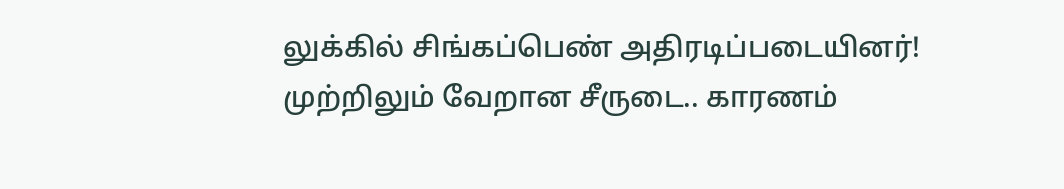லுக்கில் சிங்கப்பெண் அதிரடிப்படையினர்! முற்றிலும் வேறான சீருடை.. காரணம்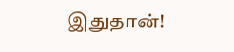இதுதான்!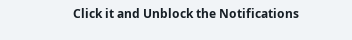Click it and Unblock the Notifications